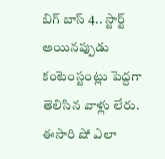బిగ్ బాస్ 4.. స్టార్ట్ అయినప్పుడు కంటెంస్టంట్లు పెద్దగా తెలిసిన వాళ్లు లేరు. ఈసారి షో ఎలా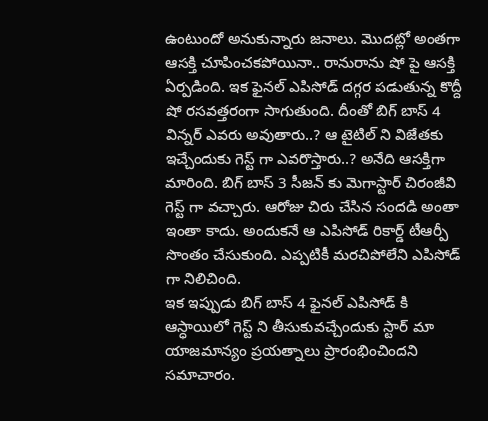ఉంటుందో అనుకున్నారు జనాలు. మొదట్లో అంతగా ఆసక్తి చూపించకపోయినా.. రానురాను షో పై ఆసక్తి ఏర్పడింది. ఇక ఫైనల్ ఎపిసోడ్ దగ్గర పడుతున్న కొద్దీ షో రసవత్తరంగా సాగుతుంది. దీంతో బిగ్ బాస్ 4 విన్నర్ ఎవరు అవుతారు..? ఆ టైటిల్ ని విజేతకు ఇచ్చేందుకు గెస్ట్ గా ఎవరొస్తారు..? అనేది ఆసక్తిగా మారింది. బిగ్ బాస్ 3 సీజన్ కు మెగాస్టార్ చిరంజీవి గెస్ట్ గా వచ్చారు. ఆరోజు చిరు చేసిన సందడి అంతా ఇంతా కాదు. అందుకనే ఆ ఎపిసోడ్ రికార్డ్ టీఆర్పీ సొంతం చేసుకుంది. ఎప్పటికీ మరచిపోలేని ఎపిసోడ్ గా నిలిచింది.
ఇక ఇప్పుడు బిగ్ బాస్ 4 ఫైనల్ ఎపిసోడ్ కి ఆస్ధాయిలో గెస్ట్ ని తీసుకువచ్చేందుకు స్టార్ మా యాజమాన్యం ప్రయత్నాలు ప్రారంభించిందని సమాచారం.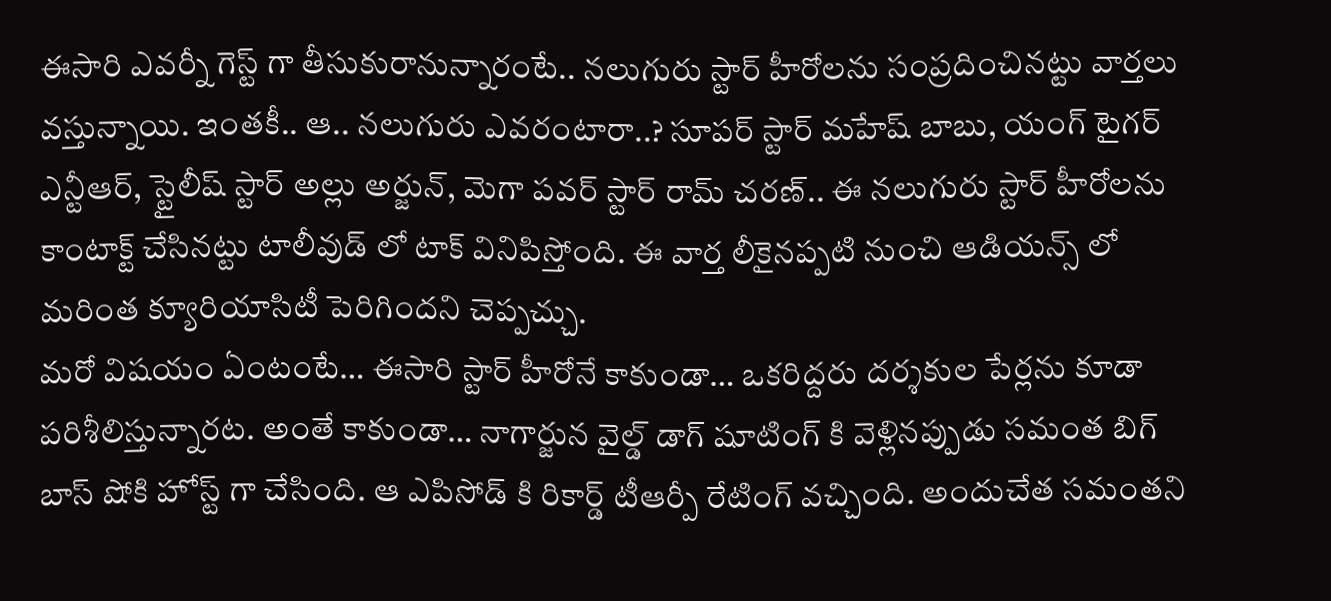ఈసారి ఎవర్నీ గెస్ట్ గా తీసుకురానున్నారంటే.. నలుగురు స్టార్ హీరోలను సంప్రదించినట్టు వార్తలు వస్తున్నాయి. ఇంతకీ.. ఆ.. నలుగురు ఎవరంటారా..? సూపర్ స్టార్ మహేష్ బాబు, యంగ్ టైగర్ ఎన్టీఆర్, స్టైలీష్ స్టార్ అల్లు అర్జున్, మెగా పవర్ స్టార్ రామ్ చరణ్.. ఈ నలుగురు స్టార్ హీరోలను కాంటాక్ట్ చేసినట్టు టాలీవుడ్ లో టాక్ వినిపిస్తోంది. ఈ వార్త లీకైనప్పటి నుంచి ఆడియన్స్ లో మరింత క్యూరియాసిటీ పెరిగిందని చెప్పచ్చు.
మరో విషయం ఏంటంటే… ఈసారి స్టార్ హీరోనే కాకుండా… ఒకరిద్దరు దర్శకుల పేర్లను కూడా పరిశీలిస్తున్నారట. అంతే కాకుండా… నాగార్జున వైల్డ్ డాగ్ షూటింగ్ కి వెళ్లినప్పుడు సమంత బిగ్ బాస్ షోకి హోస్ట్ గా చేసింది. ఆ ఎపిసోడ్ కి రికార్డ్ టీఆర్పీ రేటింగ్ వచ్చింది. అందుచేత సమంతని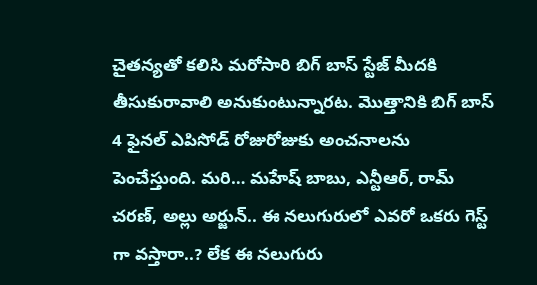చైతన్యతో కలిసి మరోసారి బిగ్ బాస్ స్టేజ్ మీదకి తీసుకురావాలి అనుకుంటున్నారట. మొత్తానికి బిగ్ బాస్ 4 ఫైనల్ ఎపిసోడ్ రోజురోజుకు అంచనాలను పెంచేస్తుంది. మరి… మహేష్ బాబు, ఎన్టీఆర్, రామ్ చరణ్, అల్లు అర్జున్.. ఈ నలుగురులో ఎవరో ఒకరు గెస్ట్ గా వస్తారా..? లేక ఈ నలుగురు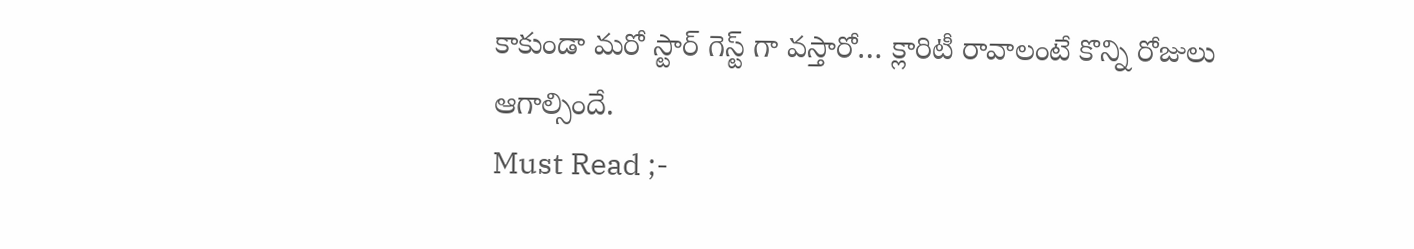కాకుండా మరో స్టార్ గెస్ట్ గా వస్తారో… క్లారిటీ రావాలంటే కొన్ని రోజులు ఆగాల్సిందే.
Must Read ;-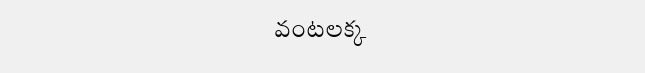వంటలక్క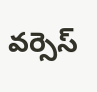వర్సెస్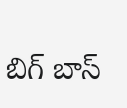బిగ్ బాస్